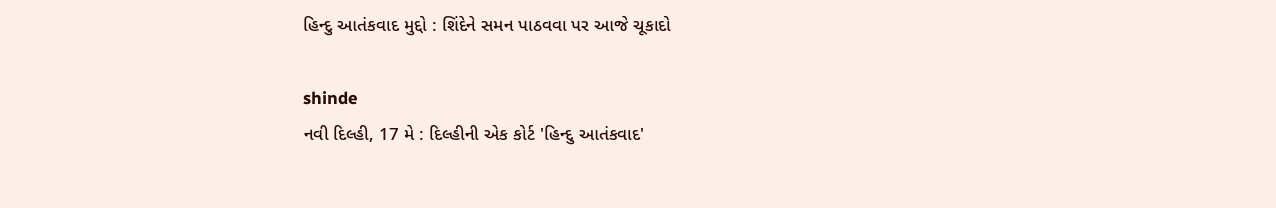હિન્દુ આતંકવાદ મુદ્દો : શિંદેને સમન પાઠવવા પર આજે ચૂકાદો

shinde
નવી દિલ્હી, 17 મે : દિલ્હીની એક કોર્ટ 'હિન્દુ આતંકવાદ'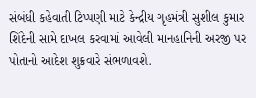સંબંધી કહેવાતી ટિપ્પણી માટે કેન્દ્રીય ગૃહમંત્રી સુશીલ કુમાર શિંદેની સામે દાખલ કરવામાં આવેલી માનહાનિની અરજી પર પોતાનો આદેશ શુક્રવારે સંભળાવશે.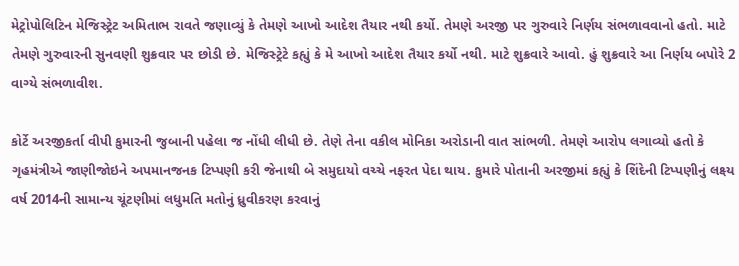મેટ્રોપોલિટિન મેજિસ્ટ્રેટ અમિતાભ રાવતે જણાવ્યું કે તેમણે આખો આદેશ તૈયાર નથી કર્યો. તેમણે અરજી પર ગુરુવારે નિર્ણય સંભળાવવાનો હતો. માટે તેમણે ગુરુવારની સુનવણી શુક્રવાર પર છોડી છે. મેજિસ્ટ્રેટે કહ્યું કે મે આખો આદેશ તૈયાર કર્યો નથી. માટે શુક્રવારે આવો. હું શુક્રવારે આ નિર્ણય બપોરે 2 વાગ્યે સંભળાવીશ.

કોર્ટે અરજીકર્તા વીપી કુમારની જુબાની પહેલા જ નોંધી લીધી છે. તેણે તેના વકીલ મોનિકા અરોડાની વાત સાંભળી. તેમણે આરોપ લગાવ્યો હતો કે ગૃહમંત્રીએ જાણીજોઇને અપમાનજનક ટિપ્પણી કરી જેનાથી બે સમુદાયો વચ્ચે નફરત પેદા થાય. કુમારે પોતાની અરજીમાં કહ્યું કે શિંદેની ટિપ્પણીનું લક્ષ્ય વર્ષ 2014ની સામાન્ય ચૂંટણીમાં લધુમતિ મતોનું ધ્રુવીકરણ કરવાનું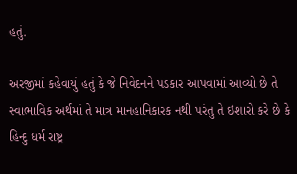હતું.

અરજીમાં કહેવાયું હતું કે જે નિવેદનને પડકાર આપવામાં આવ્યો છે તે સ્વાભાવિક અર્થમાં તે માત્ર માનહાનિકારક નથી પરંતુ તે ઇશારો કરે છે કે હિન્દુ ધર્મ રાષ્ટ્ર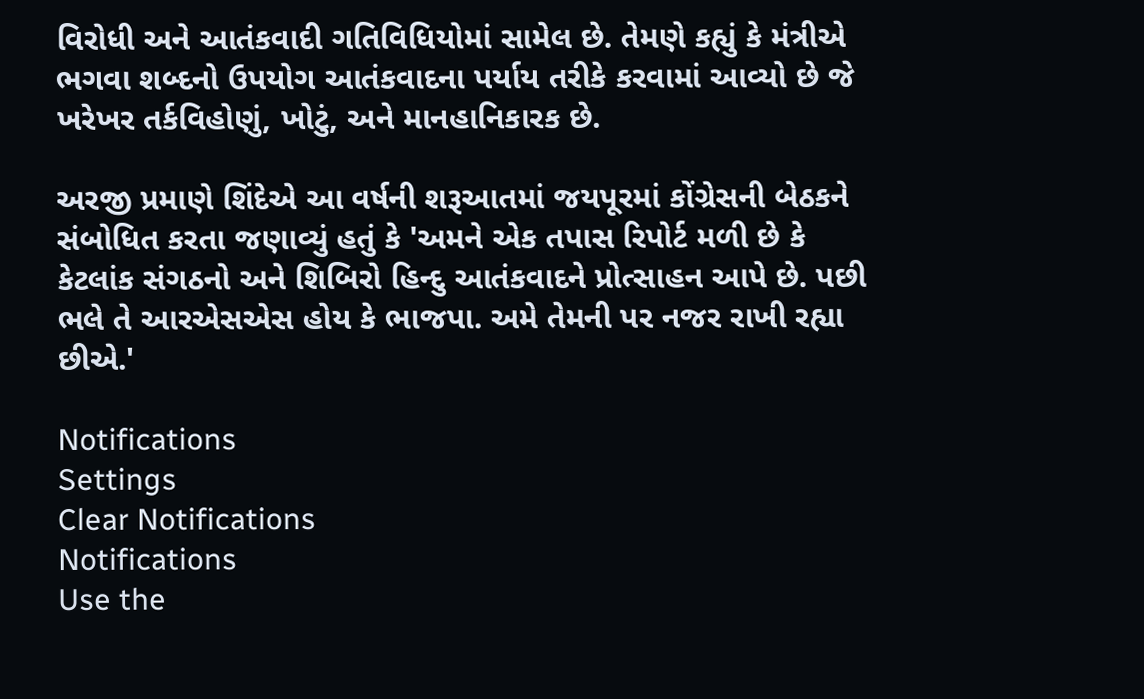વિરોધી અને આતંકવાદી ગતિવિધિયોમાં સામેલ છે. તેમણે કહ્યું કે મંત્રીએ ભગવા શબ્દનો ઉપયોગ આતંકવાદના પર્યાય તરીકે કરવામાં આવ્યો છે જે ખરેખર તર્કવિહોણું, ખોટું, અને માનહાનિકારક છે.

અરજી પ્રમાણે શિંદેએ આ વર્ષની શરૂઆતમાં જયપૂરમાં કોંગ્રેસની બેઠકને સંબોધિત કરતા જણાવ્યું હતું કે 'અમને એક તપાસ રિપોર્ટ મળી છે કે કેટલાંક સંગઠનો અને શિબિરો હિન્દુ આતંકવાદને પ્રોત્સાહન આપે છે. પછી ભલે તે આરએસએસ હોય કે ભાજપા. અમે તેમની પર નજર રાખી રહ્યા છીએ.'

Notifications
Settings
Clear Notifications
Notifications
Use the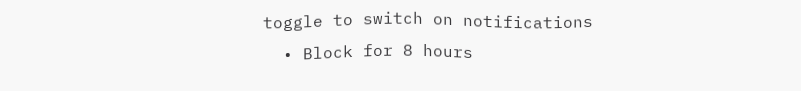toggle to switch on notifications
  • Block for 8 hours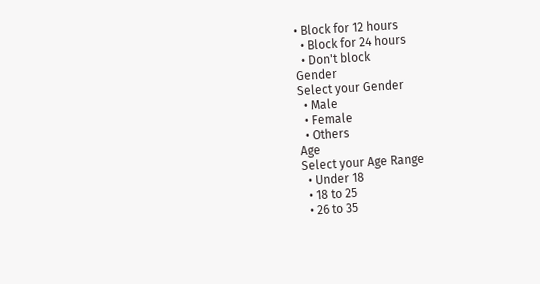• Block for 12 hours
  • Block for 24 hours
  • Don't block
Gender
Select your Gender
  • Male
  • Female
  • Others
Age
Select your Age Range
  • Under 18
  • 18 to 25
  • 26 to 35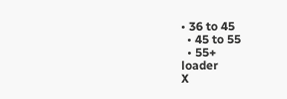• 36 to 45
  • 45 to 55
  • 55+
loader
X